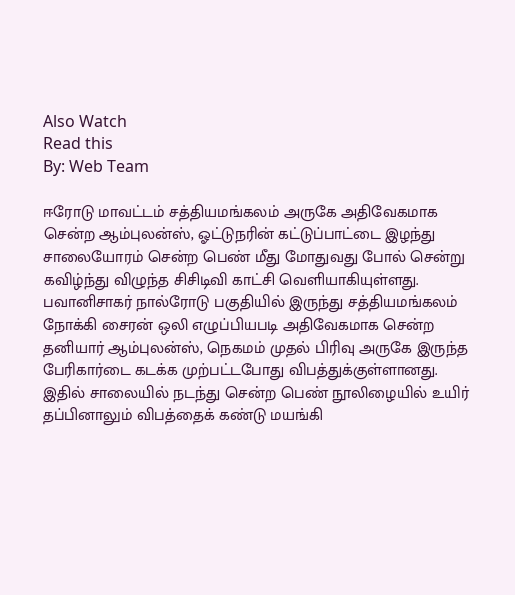Also Watch
Read this
By: Web Team

ஈரோடு மாவட்டம் சத்தியமங்கலம் அருகே அதிவேகமாக சென்ற ஆம்புலன்ஸ், ஓட்டுநரின் கட்டுப்பாட்டை இழந்து சாலையோரம் சென்ற பெண் மீது மோதுவது போல் சென்று கவிழ்ந்து விழுந்த சிசிடிவி காட்சி வெளியாகியுள்ளது.
பவானிசாகர் நால்ரோடு பகுதியில் இருந்து சத்தியமங்கலம் நோக்கி சைரன் ஒலி எழுப்பியபடி அதிவேகமாக சென்ற தனியார் ஆம்புலன்ஸ், நெகமம் முதல் பிரிவு அருகே இருந்த பேரிகார்டை கடக்க முற்பட்டபோது விபத்துக்குள்ளானது.
இதில் சாலையில் நடந்து சென்ற பெண் நூலிழையில் உயிர் தப்பினாலும் விபத்தைக் கண்டு மயங்கி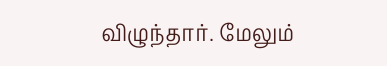விழுந்தார். மேலும்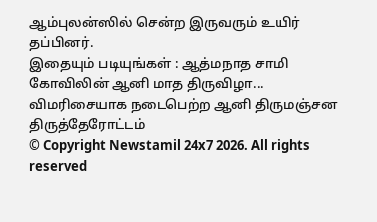ஆம்புலன்ஸில் சென்ற இருவரும் உயிர் தப்பினர்.
இதையும் படியுங்கள் : ஆத்மநாத சாமி கோவிலின் ஆனி மாத திருவிழா... விமரிசையாக நடைபெற்ற ஆனி திருமஞ்சன திருத்தேரோட்டம்
© Copyright Newstamil 24x7 2026. All rights reserved